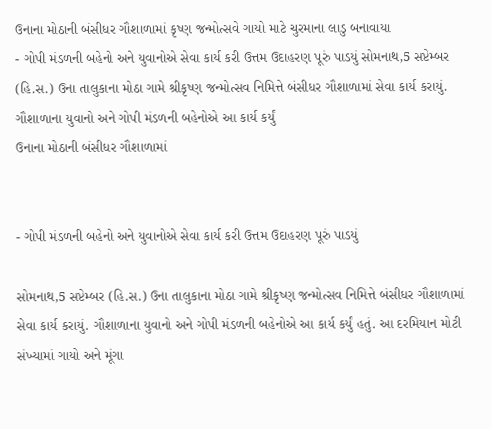ઉનાના મોઠાની બંસીધર ગૌશાળામાં કૃષ્ણ જન્મોત્સવે ગાયો માટે ચુરમાના લાડુ બનાવાયા
- ગોપી મંડળની બહેનો અને યુવાનોએ સેવા કાર્ય કરી ઉત્તમ ઉદાહરણ પૂરું પાડયું સોમનાથ,5 સપ્ટેમ્બર (હિ.સ.) ઉના તાલુકાના મોઠા ગામે શ્રીકૃષ્ણ જન્મોત્સવ નિમિત્તે બંસીધર ગૌશાળામાં સેવા કાર્ય કરાયું. ગૌશાળાના યુવાનો અને ગોપી મંડળની બહેનોએ આ કાર્ય કર્યું
ઉનાના મોઠાની બંસીધર ગૌશાળામાં


- ગોપી મંડળની બહેનો અને યુવાનોએ સેવા કાર્ય કરી ઉત્તમ ઉદાહરણ પૂરું પાડયું

સોમનાથ,5 સપ્ટેમ્બર (હિ.સ.) ઉના તાલુકાના મોઠા ગામે શ્રીકૃષ્ણ જન્મોત્સવ નિમિત્તે બંસીધર ગૌશાળામાં સેવા કાર્ય કરાયું. ગૌશાળાના યુવાનો અને ગોપી મંડળની બહેનોએ આ કાર્ય કર્યું હતું. આ દરમિયાન મોટી સંખ્યામાં ગાયો અને મૂંગા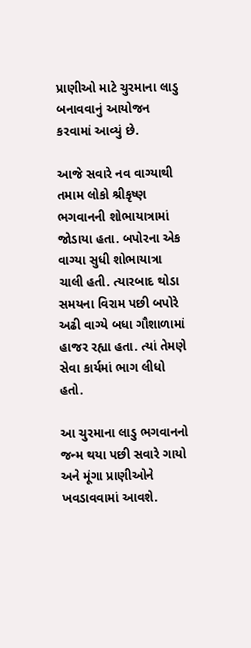પ્રાણીઓ માટે ચુરમાના લાડુ બનાવવાનું આયોજન કરવામાં આવ્યું છે.

આજે સવારે નવ વાગ્યાથી તમામ લોકો શ્રીકૃષ્ણ ભગવાનની શોભાયાત્રામાં જોડાયા હતા. બપોરના એક વાગ્યા સુધી શોભાયાત્રા ચાલી હતી. ત્યારબાદ થોડા સમયના વિરામ પછી બપોરે અઢી વાગ્યે બધા ગૌશાળામાં હાજર રહ્યા હતા. ત્યાં તેમણે સેવા કાર્યમાં ભાગ લીધો હતો.

આ ચુરમાના લાડુ ભગવાનનો જન્મ થયા પછી સવારે ગાયો અને મૂંગા પ્રાણીઓને ખવડાવવામાં આવશે.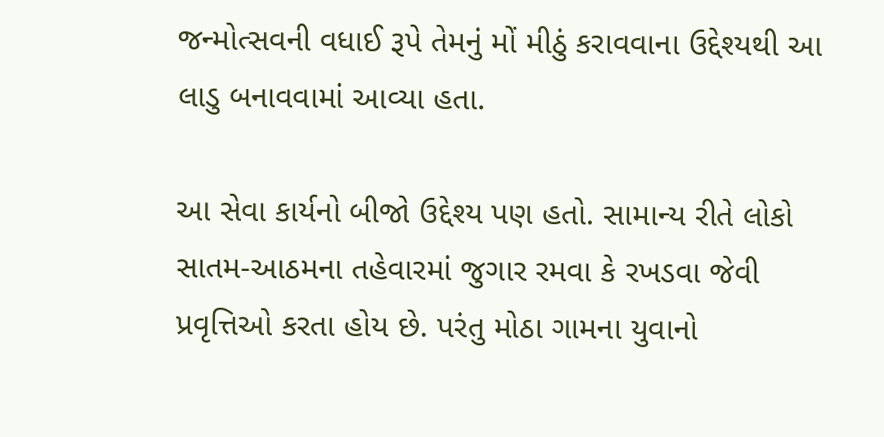જન્મોત્સવની વધાઈ રૂપે તેમનું મોં મીઠું કરાવવાના ઉદ્દેશ્યથી આ લાડુ બનાવવામાં આવ્યા હતા.

આ સેવા કાર્યનો બીજો ઉદ્દેશ્ય પણ હતો. સામાન્ય રીતે લોકો સાતમ-આઠમના તહેવારમાં જુગાર રમવા કે રખડવા જેવી પ્રવૃત્તિઓ કરતા હોય છે. પરંતુ મોઠા ગામના યુવાનો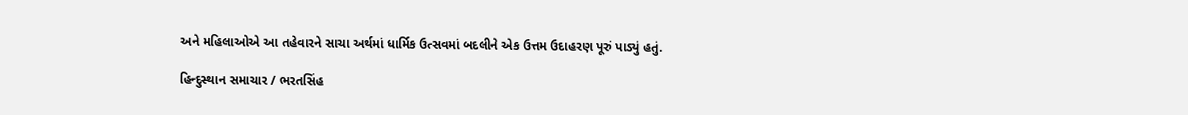અને મહિલાઓએ આ તહેવારને સાચા અર્થમાં ધાર્મિક ઉત્સવમાં બદલીને એક ઉત્તમ ઉદાહરણ પૂરું પાડ્યું હતું.

હિન્દુસ્થાન સમાચાર / ભરતસિંહ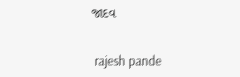જાદવ


 rajesh pande